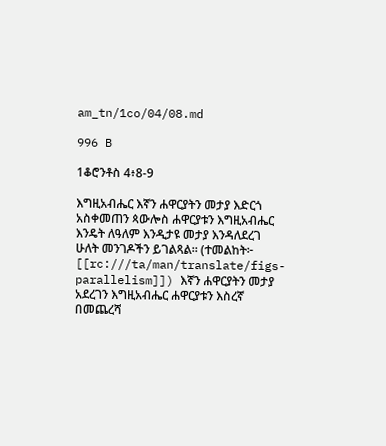am_tn/1co/04/08.md

996 B

1ቆሮንቶስ 4፥8-9

እግዚአብሔር እኛን ሐዋርያትን መታያ እድርጎ አስቀመጠን ጳውሎስ ሐዋርያቱን እግዚአብሔር እንዴት ለዓለም እንዲታዩ መታያ እንዳለደረገ ሁለት መንገዶችን ይገልጻል። (ተመልከት፦ [[rc:///ta/man/translate/figs-parallelism]]) እኛን ሐዋርያትን መታያ አደረገን እግዚአብሔር ሐዋርያቱን እስረኛ በመጨረሻ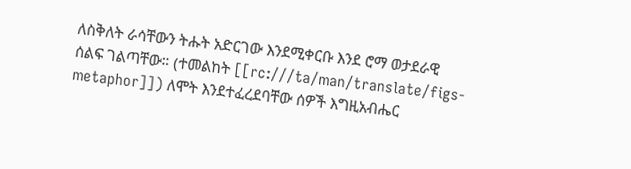ለስቅለት ራሳቸውን ትሑት አድርገው እንደሚቀርቡ እንደ ሮማ ወታደራዊ ሰልፍ ገልጣቸው። (ተመልከት [[rc:///ta/man/translate/figs-metaphor]]) ለሞት እንደተፈረደባቸው ሰዎች እግዚአብሔር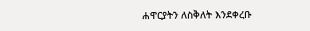ሐዋርያትን ለስቅለት እንደቀረቡ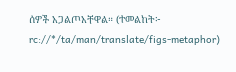ሰዎች አጋልጦአቸዋል። (ተመልከት፦ rc://*/ta/man/translate/figs-metaphor)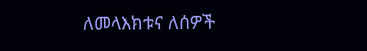ለመላእክቱና ለሰዎች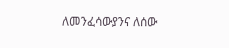ለመንፈሳውያንና ለሰው